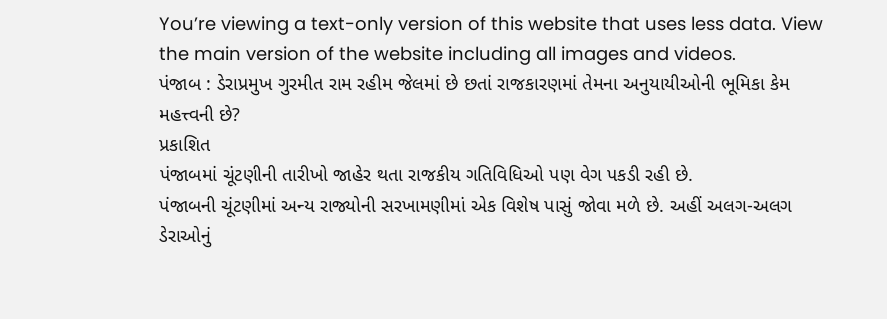You’re viewing a text-only version of this website that uses less data. View the main version of the website including all images and videos.
પંજાબ : ડેરાપ્રમુખ ગુરમીત રામ રહીમ જેલમાં છે છતાં રાજકારણમાં તેમના અનુયાયીઓની ભૂમિકા કેમ મહત્ત્વની છે?
પ્રકાશિત
પંજાબમાં ચૂંટણીની તારીખો જાહેર થતા રાજકીય ગતિવિધિઓ પણ વેગ પકડી રહી છે.
પંજાબની ચૂંટણીમાં અન્ય રાજ્યોની સરખામણીમાં એક વિશેષ પાસું જોવા મળે છે. અહીં અલગ-અલગ ડેરાઓનું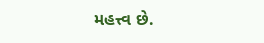મહત્ત્વ છે.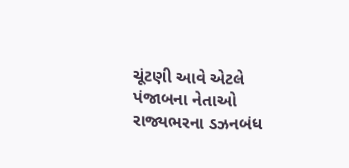ચૂંટણી આવે એટલે પંજાબના નેતાઓ રાજ્યભરના ડઝનબંધ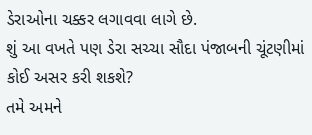ડેરાઓના ચક્કર લગાવવા લાગે છે.
શું આ વખતે પણ ડેરા સચ્ચા સૌદા પંજાબની ચૂંટણીમાં કોઈ અસર કરી શકશે?
તમે અમને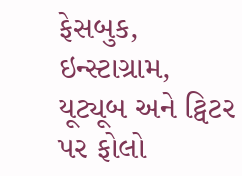ફેસબુક, ઇન્સ્ટાગ્રામ, યૂટ્યૂબ અને ટ્વિટર પર ફોલો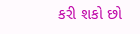કરી શકો છો